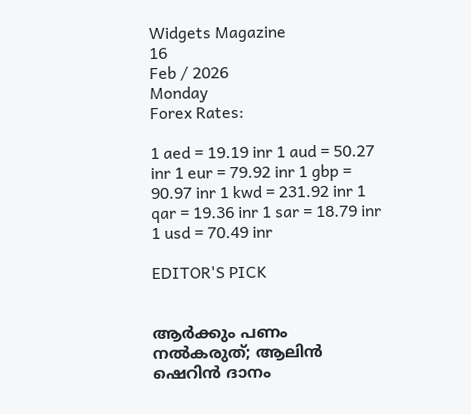Widgets Magazine
16
Feb / 2026
Monday
Forex Rates:

1 aed = 19.19 inr 1 aud = 50.27 inr 1 eur = 79.92 inr 1 gbp = 90.97 inr 1 kwd = 231.92 inr 1 qar = 19.36 inr 1 sar = 18.79 inr 1 usd = 70.49 inr

EDITOR'S PICK


ആർക്കും പണം നൽകരുത്; ആലിൻ ഷെറിൻ ദാനം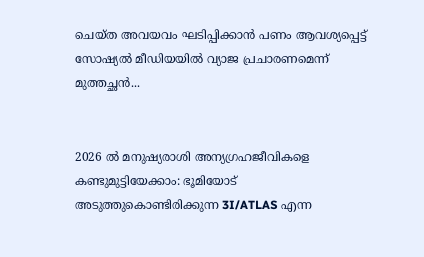ചെയ്ത അവയവം ഘടിപ്പിക്കാന്‍ പണം ആവശ്യപ്പെട്ട് സോഷ്യൽ മീഡിയയിൽ വ്യാജ പ്രചാരണമെന്ന് മുത്തച്ഛൻ...


2026 ൽ മനുഷ്യരാശി അന്യഗ്രഹജീവികളെ കണ്ടുമുട്ടിയേക്കാം: ഭൂമിയോട് അടുത്തുകൊണ്ടിരിക്കുന്ന 3I/ATLAS എന്ന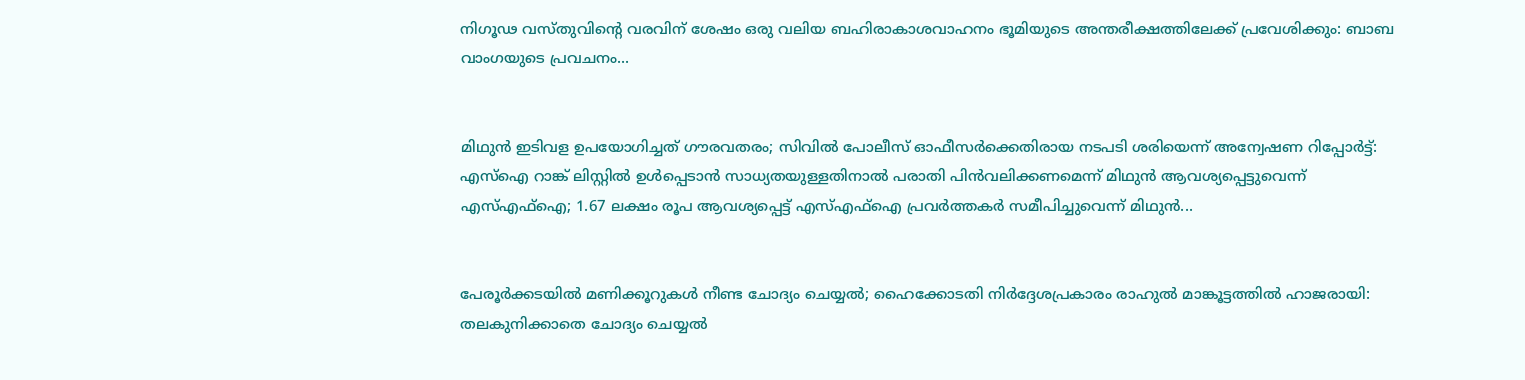നിഗൂഢ വസ്തുവിന്റെ വരവിന് ശേഷം ഒരു വലിയ ബഹിരാകാശവാഹനം ഭൂമിയുടെ അന്തരീക്ഷത്തിലേക്ക് പ്രവേശിക്കും: ബാബ വാംഗയുടെ പ്രവചനം...


മിഥുൻ ഇടിവള ഉപയോഗിച്ചത് ഗൗരവതരം; സിവിൽ പോലീസ് ഓഫീസർക്കെതിരായ നടപടി ശരിയെന്ന് അന്വേഷണ റിപ്പോർട്ട്: എസ്ഐ റാങ്ക് ലിസ്റ്റിൽ ഉൾപ്പെടാൻ സാധ്യതയുള്ളതിനാൽ പരാതി പിൻവലിക്കണമെന്ന് മിഥുൻ ആവശ്യപ്പെട്ടുവെന്ന് എസ്എഫ്ഐ; 1.67 ലക്ഷം രൂപ ആവശ്യപ്പെട്ട് എസ്എഫ്ഐ പ്രവർത്തകർ സമീപിച്ചുവെന്ന് മിഥുൻ...


പേരൂർക്കടയിൽ മണിക്കൂറുകൾ നീണ്ട ചോദ്യം ചെയ്യൽ; ഹൈക്കോടതി നിർദ്ദേശപ്രകാരം രാഹുൽ മാങ്കൂട്ടത്തിൽ ഹാജരായി: തലകുനിക്കാതെ ചോദ്യം ചെയ്യൽ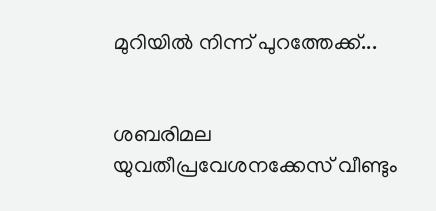മുറിയിൽ നിന്ന് പുറത്തേക്ക്...


ശബരിമല യുവതീപ്രവേശനക്കേസ് വീണ്ടും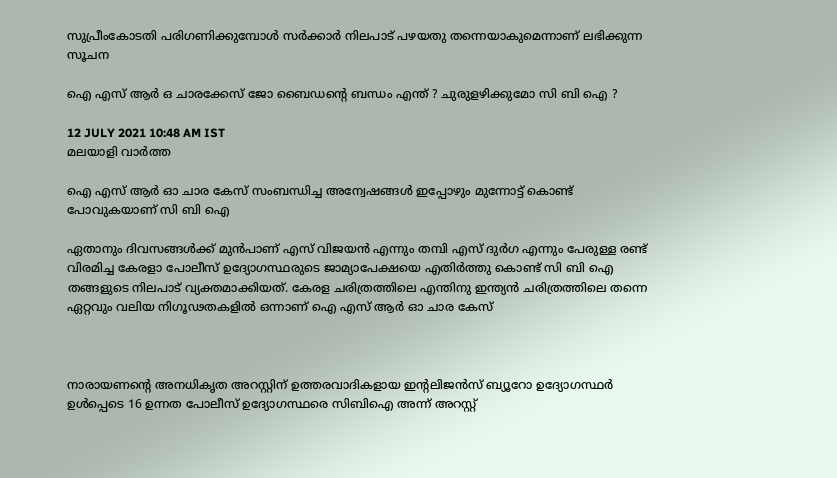സുപ്രീംകോടതി പരിഗണിക്കുമ്പോൾ സർക്കാർ നിലപാട് പഴയതു തന്നെയാകുമെന്നാണ് ലഭിക്കുന്ന സൂചന

ഐ എസ് ആര്‍ ഒ ചാരക്കേസ് ജോ ബൈഡന്റെ ബന്ധം എന്ത് ? ചുരുളഴിക്കുമോ സി ബി ഐ ?

12 JULY 2021 10:48 AM IST
മലയാളി വാര്‍ത്ത

ഐ എസ് ആര്‍ ഓ ചാര കേസ് സംബന്ധിച്ച അന്വേഷങ്ങള്‍ ഇപ്പോഴും മുന്നോട്ട് കൊണ്ട് പോവുകയാണ് സി ബി ഐ

ഏതാനും ദിവസങ്ങള്‍ക്ക് മുന്‍പാണ് എസ് വിജയന്‍ എന്നും തമ്പി എസ് ദുര്‍ഗ എന്നും പേരുള്ള രണ്ട് വിരമിച്ച കേരളാ പോലീസ് ഉദ്യോഗസ്ഥരുടെ ജാമ്യാപേക്ഷയെ എതിര്‍ത്തു കൊണ്ട് സി ബി ഐ തങ്ങളുടെ നിലപാട് വ്യക്തമാക്കിയത്. കേരള ചരിത്രത്തിലെ എന്തിനു ഇന്ത്യന്‍ ചരിത്രത്തിലെ തന്നെ ഏറ്റവും വലിയ നിഗൂഢതകളില്‍ ഒന്നാണ് ഐ എസ് ആര്‍ ഓ ചാര കേസ്



നാരായണന്റെ അനധികൃത അറസ്റ്റിന് ഉത്തരവാദികളായ ഇന്റലിജന്‍സ് ബ്യൂറോ ഉദ്യോഗസ്ഥര്‍ ഉള്‍പ്പെടെ 16 ഉന്നത പോലീസ് ഉദ്യോഗസ്ഥരെ സിബിഐ അന്ന് അറസ്റ്റ്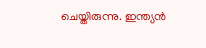ചെയ്തിരുന്നു. ഇന്ത്യന്‍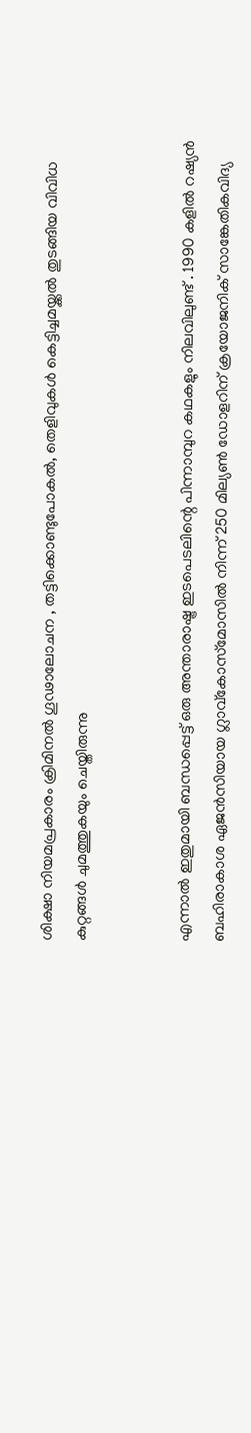ശിക്ഷാ നിയമപ്രകാരം ക്രിമിനല്‍ ഗൂഢാലോചന , തട്ടിക്കൊണ്ടുപോകല്‍, തെളിവുകള്‍ കെട്ടിച്ചമയ്ക്കല്‍ തുടങ്ങിയ വിവിധ കുറ്റങ്ങള്‍ ചുമത്തുകയും ചെയ്തിരുന്നു


എന്നാല്‍ ഇതുമായി ബന്ധപ്പെട്ട് ഒരു അന്താരാഷ്ട്ര ഇടപെടലിന്റെ പിന്നാമ്പുറ കഥകളും നിലവിലുണ്ട് . 1990 കളില്‍ റഷ്യന്‍ ബഹിരാകാശ ഏജന്‍സിയായ ഗ്ലാവ്‌കോസ്‌മോസില്‍ നിന്ന് 250 മില്യണ്‍ ഡോളറിന് ക്രയോജനിക് സാങ്കേതികവിദ്യ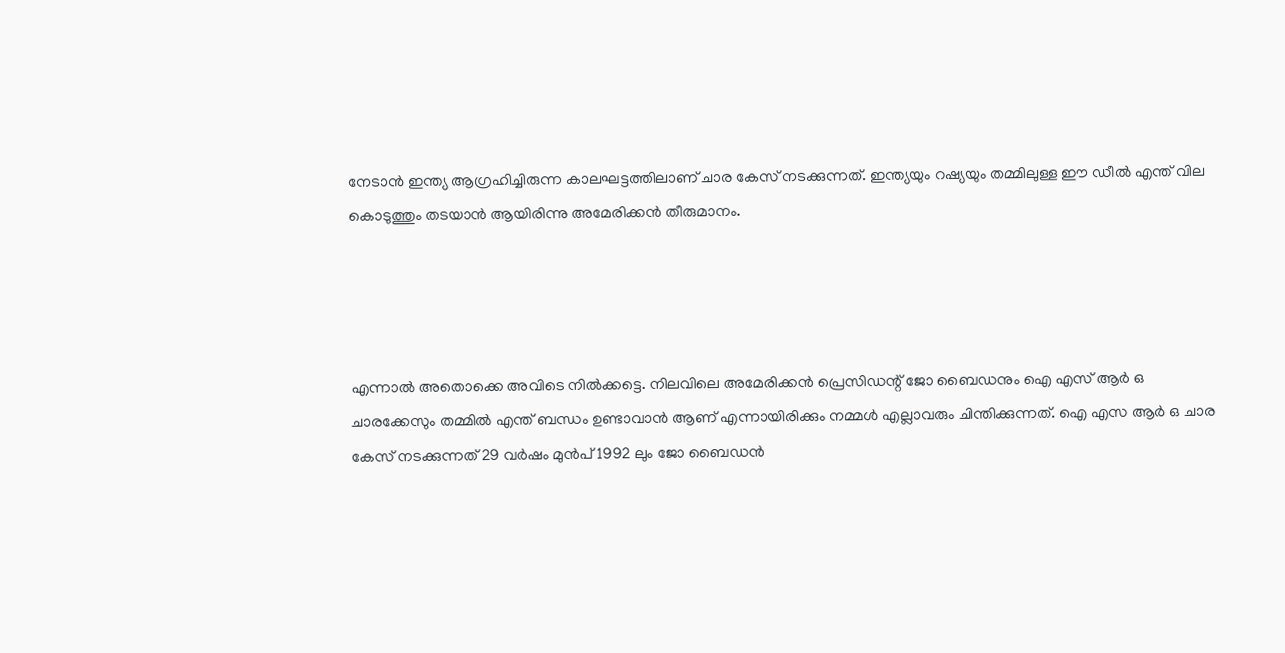നേടാന്‍ ഇന്ത്യ ആഗ്രഹിച്ചിരുന്ന കാലഘട്ടത്തിലാണ് ചാര കേസ് നടക്കുന്നത്. ഇന്ത്യയും റഷ്യയും തമ്മിലുള്ള ഈ ഡീല്‍ എന്ത് വില കൊടുത്തും തടയാന്‍ ആയിരിന്നു അമേരിക്കന്‍ തീരുമാനം.




എന്നാല്‍ അതൊക്കെ അവിടെ നില്‍ക്കട്ടെ. നിലവിലെ അമേരിക്കന്‍ പ്രെസിഡന്റ് ജോ ബൈഡനും ഐ എസ് ആര്‍ ഒ ചാരക്കേസും തമ്മില്‍ എന്ത് ബന്ധം ഉണ്ടാവാന്‍ ആണ് എന്നായിരിക്കും നമ്മള്‍ എല്ലാവരും ചിന്തിക്കുന്നത്. ഐ എസ ആര്‍ ഒ ചാര കേസ് നടക്കുന്നത് 29 വര്‍ഷം മുന്‍പ് 1992 ലും ജോ ബൈഡന്‍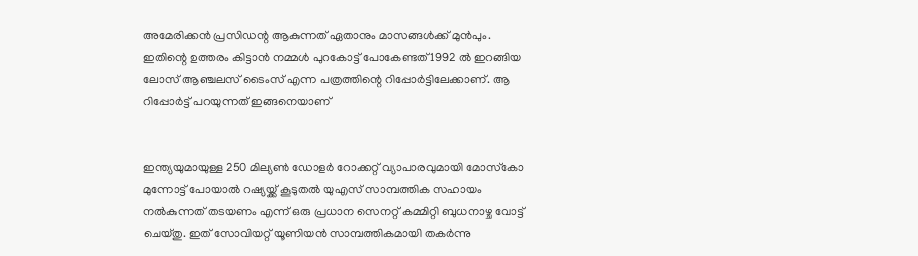അമേരിക്കന്‍ പ്രസിഡന്റ ആകുന്നത് ഏതാനും മാസങ്ങള്‍ക്ക് മുന്‍പും. ഇതിന്റെ ഉത്തരം കിട്ടാന്‍ നമ്മള്‍ പുറകോട്ട് പോകേണ്ടത് 1992 ല്‍ ഇറങ്ങിയ ലോസ് ആഞ്ചലസ് ടൈംസ് എന്ന പത്രത്തിന്റെ റിപ്പോര്‍ട്ടിലേക്കാണ്. ആ റിപ്പോര്‍ട്ട് പറയുന്നത് ഇങ്ങനെയാണ്


ഇന്ത്യയുമായുള്ള 250 മില്യണ്‍ ഡോളര്‍ റോക്കറ്റ് വ്യാപാരവുമായി മോസ്‌കോ മുന്നോട്ട് പോയാല്‍ റഷ്യയ്ക്ക് കൂടുതല്‍ യുഎസ് സാമ്പത്തിക സഹായം നല്‍കുന്നത് തടയണം എന്ന് ഒരു പ്രധാന സെനറ്റ് കമ്മിറ്റി ബുധനാഴ്ച വോട്ട് ചെയ്തു. ഇത് സോവിയറ്റ് യൂണിയന്‍ സാമ്പത്തികമായി തകര്‍ന്നു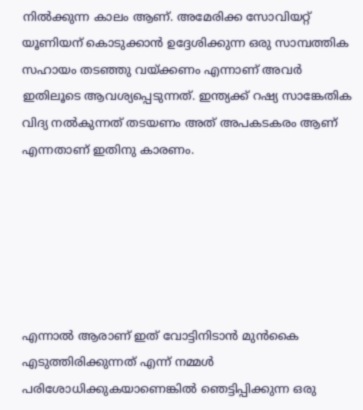നില്‍ക്കുന്ന കാലം ആണ്. അമേരിക്ക സോവിയറ്റ് യൂണിയന് കൊടുക്കാന്‍ ഉദ്ദേശിക്കുന്ന ഒരു സാമ്പത്തിക സഹായം തടഞ്ഞു വയ്ക്കണം എന്നാണ് അവര്‍ ഇതിലൂടെ ആവശ്യപ്പെടുന്നത്. ഇന്ത്യക്ക് റഷ്യ സാങ്കേതിക വിദ്യ നല്‍കുന്നത് തടയണം അത് അപകടകരം ആണ് എന്നതാണ് ഇതിനു കാരണം.






എന്നാല്‍ ആരാണ് ഇത് വോട്ടിനിടാന്‍ മുന്‍കൈ എടുത്തിരിക്കുന്നത് എന്ന് നമ്മള്‍ പരിശോധിക്കുകയാണെങ്കില്‍ ഞെട്ടിപ്പിക്കുന്ന ഒരു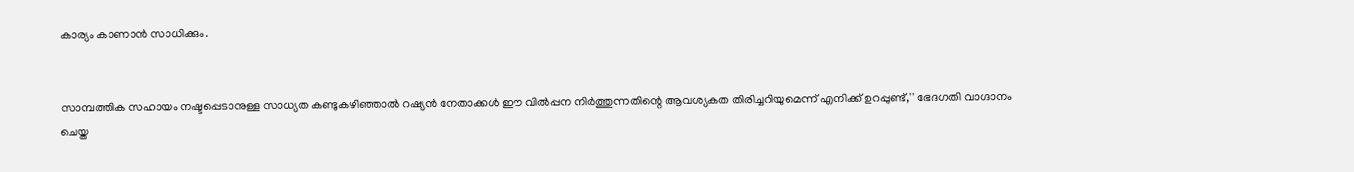കാര്യം കാണാന്‍ സാധിക്കും.


സാമ്പത്തിക സഹായം നഷ്ടപ്പെടാനുള്ള സാധ്യത കണ്ടുകഴിഞ്ഞാല്‍ റഷ്യന്‍ നേതാക്കള്‍ ഈ വില്‍പ്പന നിര്‍ത്തുന്നതിന്റെ ആവശ്യകത തിരിച്ചറിയുമെന്ന് എനിക്ക് ഉറപ്പുണ്ട്,'' ഭേദഗതി വാഗ്ദാനം ചെയ്ത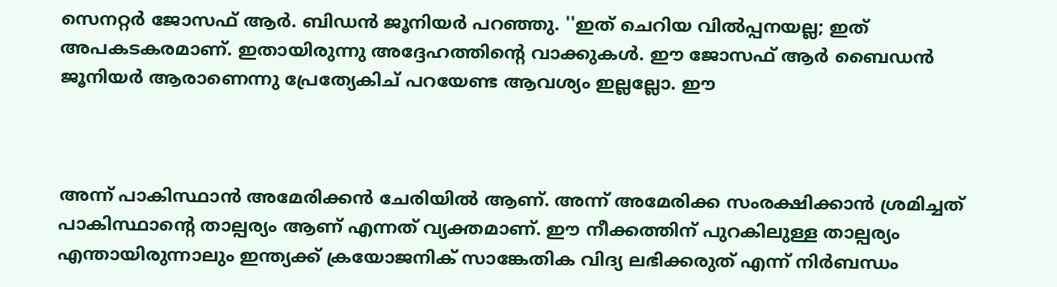സെനറ്റര്‍ ജോസഫ് ആര്‍. ബിഡന്‍ ജൂനിയര്‍ പറഞ്ഞു. ''ഇത് ചെറിയ വില്‍പ്പനയല്ല; ഇത് അപകടകരമാണ്. ഇതായിരുന്നു അദ്ദേഹത്തിന്റെ വാക്കുകള്‍. ഈ ജോസഫ് ആര്‍ ബൈഡന്‍ ജൂനിയര്‍ ആരാണെന്നു പ്രേത്യേകിച് പറയേണ്ട ആവശ്യം ഇല്ലല്ലോ. ഈ



അന്ന് പാകിസ്ഥാന്‍ അമേരിക്കന്‍ ചേരിയില്‍ ആണ്. അന്ന് അമേരിക്ക സംരക്ഷിക്കാന്‍ ശ്രമിച്ചത് പാകിസ്ഥാന്റെ താല്പര്യം ആണ് എന്നത് വ്യക്തമാണ്. ഈ നീക്കത്തിന് പുറകിലുള്ള താല്പര്യം എന്തായിരുന്നാലും ഇന്ത്യക്ക് ക്രയോജനിക് സാങ്കേതിക വിദ്യ ലഭിക്കരുത് എന്ന് നിര്‍ബന്ധം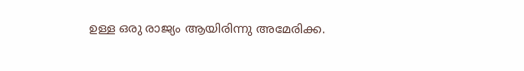ഉള്ള ഒരു രാജ്യം ആയിരിന്നു അമേരിക്ക.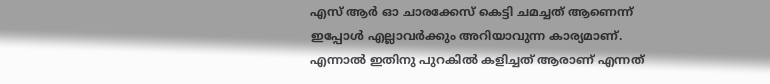എസ് ആര്‍ ഓ ചാരക്കേസ് കെട്ടി ചമച്ചത് ആണെന്ന് ഇപ്പോള്‍ എല്ലാവര്‍ക്കും അറിയാവുന്ന കാര്യമാണ്. എന്നാല്‍ ഇതിനു പുറകില്‍ കളിച്ചത് ആരാണ് എന്നത്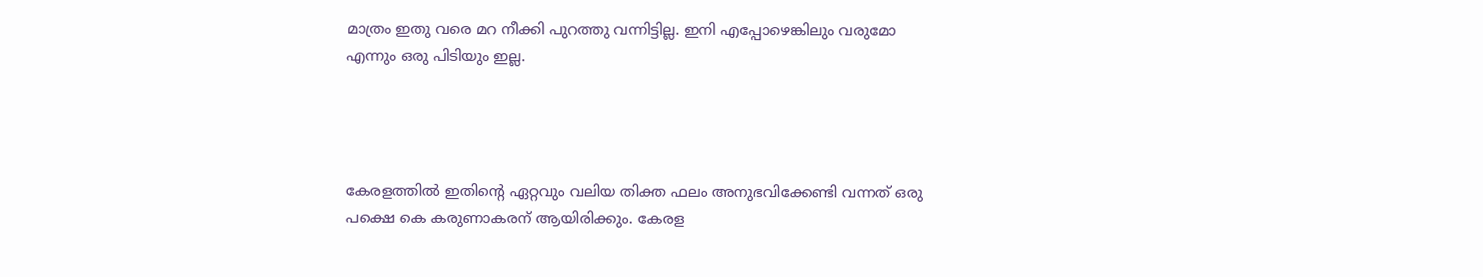മാത്രം ഇതു വരെ മറ നീക്കി പുറത്തു വന്നിട്ടില്ല. ഇനി എപ്പോഴെങ്കിലും വരുമോ എന്നും ഒരു പിടിയും ഇല്ല.




കേരളത്തില്‍ ഇതിന്റെ ഏറ്റവും വലിയ തിക്ത ഫലം അനുഭവിക്കേണ്ടി വന്നത് ഒരു പക്ഷെ കെ കരുണാകരന് ആയിരിക്കും. കേരള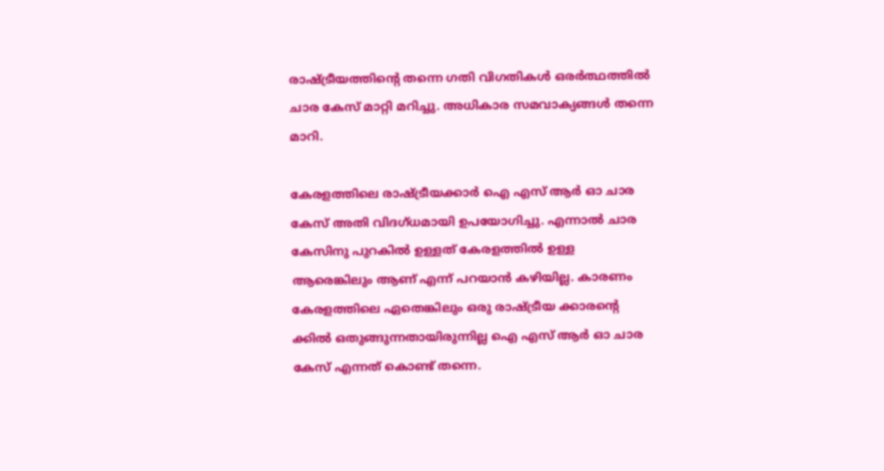രാഷ്ട്രീയത്തിന്റെ തന്നെ ഗതി വിഗതികള്‍ ഒരര്‍ത്ഥത്തില്‍ ചാര കേസ് മാറ്റി മറിച്ചു. അധികാര സമവാക്യങ്ങള്‍ തന്നെ മാറി.

കേരളത്തിലെ രാഷ്ട്രീയക്കാര്‍ ഐ എസ് ആര്‍ ഓ ചാര കേസ് അതി വിദഗ്ധമായി ഉപയോഗിച്ചു. എന്നാല്‍ ചാര കേസിനു പുറകില്‍ ഉള്ളത് കേരളത്തില്‍ ഉള്ള ആരെങ്കിലും ആണ് എന്ന് പറയാന്‍ കഴിയില്ല. കാരണം കേരളത്തിലെ ഏതെങ്കിലും ഒരു രാഷ്ട്രീയ ക്കാരന്റെ ക്കില്‍ ഒതുങ്ങുന്നതായിരുന്നില്ല ഐ എസ് ആര്‍ ഓ ചാര കേസ് എന്നത് കൊണ്ട് തന്നെ.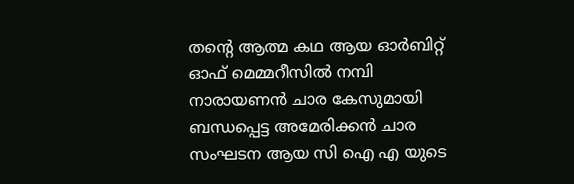തന്റെ ആത്മ കഥ ആയ ഓര്‍ബിറ്റ് ഓഫ് മെമ്മറീസില്‍ നമ്പി നാരായണന്‍ ചാര കേസുമായി ബന്ധപ്പെട്ട അമേരിക്കന്‍ ചാര സംഘടന ആയ സി ഐ എ യുടെ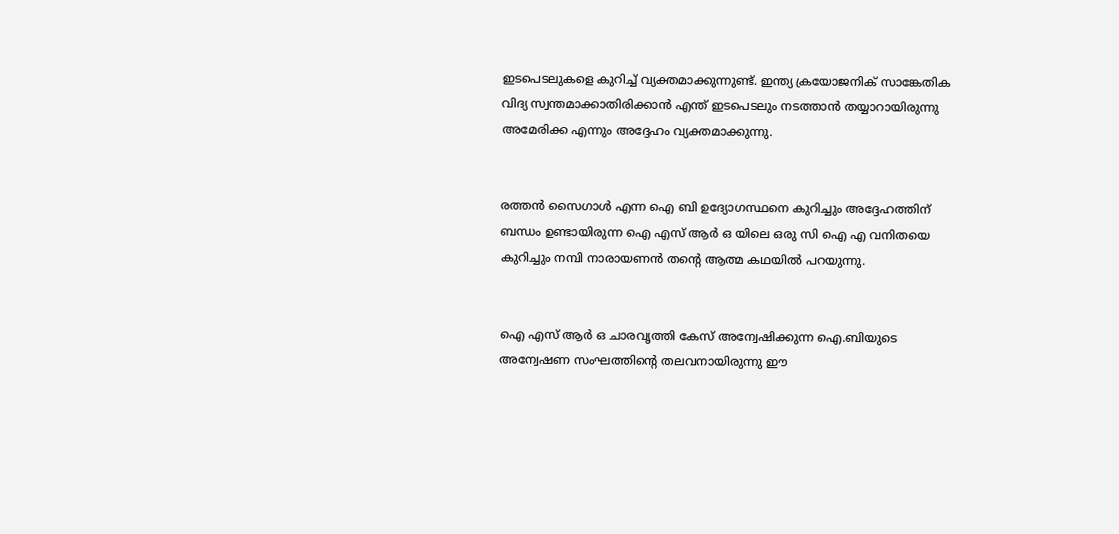ഇടപെടലുകളെ കുറിച്ച് വ്യക്തമാക്കുന്നുണ്ട്. ഇന്ത്യ ക്രയോജനിക് സാങ്കേതിക വിദ്യ സ്വന്തമാക്കാതിരിക്കാന്‍ എന്ത് ഇടപെടലും നടത്താന്‍ തയ്യാറായിരുന്നു അമേരിക്ക എന്നും അദ്ദേഹം വ്യക്തമാക്കുന്നു.


രത്തന്‍ സൈഗാള്‍ എന്ന ഐ ബി ഉദ്യോഗസ്ഥനെ കുറിച്ചും അദ്ദേഹത്തിന് ബന്ധം ഉണ്ടായിരുന്ന ഐ എസ് ആര്‍ ഒ യിലെ ഒരു സി ഐ എ വനിതയെ കുറിച്ചും നമ്പി നാരായണന്‍ തന്റെ ആത്മ കഥയില്‍ പറയുന്നു.


ഐ എസ് ആര്‍ ഒ ചാരവൃത്തി കേസ് അന്വേഷിക്കുന്ന ഐ.ബിയുടെ അന്വേഷണ സംഘത്തിന്റെ തലവനായിരുന്നു ഈ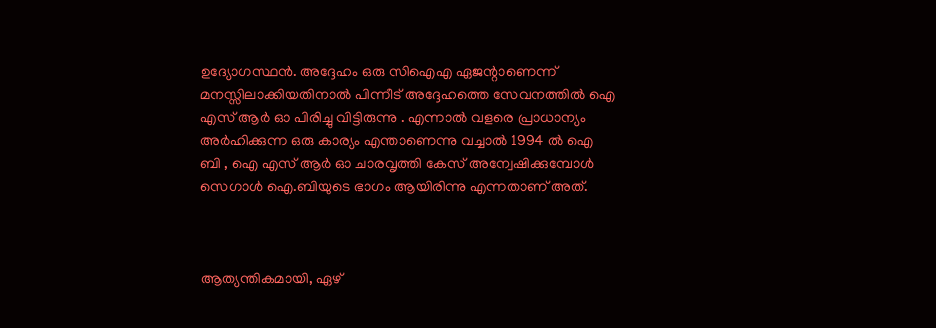ഉദ്യോഗസ്ഥന്‍. അദ്ദേഹം ഒരു സിഐഎ ഏജന്റാണെന്ന് മനസ്സിലാക്കിയതിനാല്‍ പിന്നീട് അദ്ദേഹത്തെ സേവനത്തില്‍ ഐ എസ് ആര്‍ ഓ പിരിച്ചു വിട്ടിരുന്നു . എന്നാല്‍ വളരെ പ്രാധാന്യം അര്‍ഹിക്കുന്ന ഒരു കാര്യം എന്താണെന്നു വച്ചാല്‍ 1994 ല്‍ ഐ ബി , ഐ എസ് ആര്‍ ഓ ചാരവൃത്തി കേസ് അന്വേഷിക്കുമ്പോള്‍ സെഗാള്‍ ഐ.ബിയുടെ ഭാഗം ആയിരിന്നു എന്നതാണ് അത്.



ആത്യന്തികമായി, ഏഴ്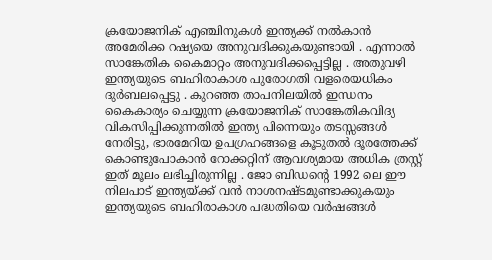ക്രയോജനിക് എഞ്ചിനുകള്‍ ഇന്ത്യക്ക് നല്‍കാന്‍ അമേരിക്ക റഷ്യയെ അനുവദിക്കുകയുണ്ടായി . എന്നാല്‍ സാങ്കേതിക കൈമാറ്റം അനുവദിക്കപ്പെട്ടില്ല . അതുവഴി ഇന്ത്യയുടെ ബഹിരാകാശ പുരോഗതി വളരെയധികം ദുര്‍ബലപ്പെട്ടു . കുറഞ്ഞ താപനിലയില്‍ ഇന്ധനം കൈകാര്യം ചെയ്യുന്ന ക്രയോജനിക് സാങ്കേതികവിദ്യ വികസിപ്പിക്കുന്നതില്‍ ഇന്ത്യ പിന്നെയും തടസ്സങ്ങള്‍ നേരിട്ടു, ഭാരമേറിയ ഉപഗ്രഹങ്ങളെ കൂടുതല്‍ ദൂരത്തേക്ക് കൊണ്ടുപോകാന്‍ റോക്കറ്റിന് ആവശ്യമായ അധിക ത്രസ്റ്റ് ഇത് മൂലം ലഭിച്ചിരുന്നില്ല . ജോ ബിഡന്റെ 1992 ലെ ഈ നിലപാട് ഇന്ത്യയ്ക്ക് വന്‍ നാശനഷ്ടമുണ്ടാക്കുകയും ഇന്ത്യയുടെ ബഹിരാകാശ പദ്ധതിയെ വര്‍ഷങ്ങള്‍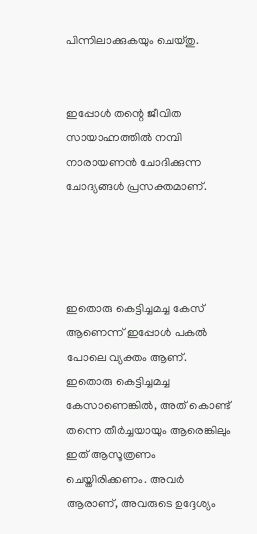പിന്നിലാക്കുകയും ചെയ്തു.


ഇപ്പോള്‍ തന്റെ ജീവിത സായാഹ്നത്തില്‍ നമ്പി നാരായണന്‍ ചോദിക്കുന്ന ചോദ്യങ്ങള്‍ പ്രസക്തമാണ്.




ഇതൊരു കെട്ടിച്ചമച്ച കേസ് ആണെന്ന് ഇപ്പോള്‍ പകല്‍ പോലെ വ്യക്തം ആണ്. ഇതൊരു കെട്ടിച്ചമച്ച കേസാണെങ്കില്‍, അത് കൊണ്ട് തന്നെ തീര്‍ച്ചയായും ആരെങ്കിലും ഇത് ആസൂത്രണം ചെയ്തിരിക്കണം. അവര്‍ ആരാണ്, അവരുടെ ഉദ്ദേശ്യം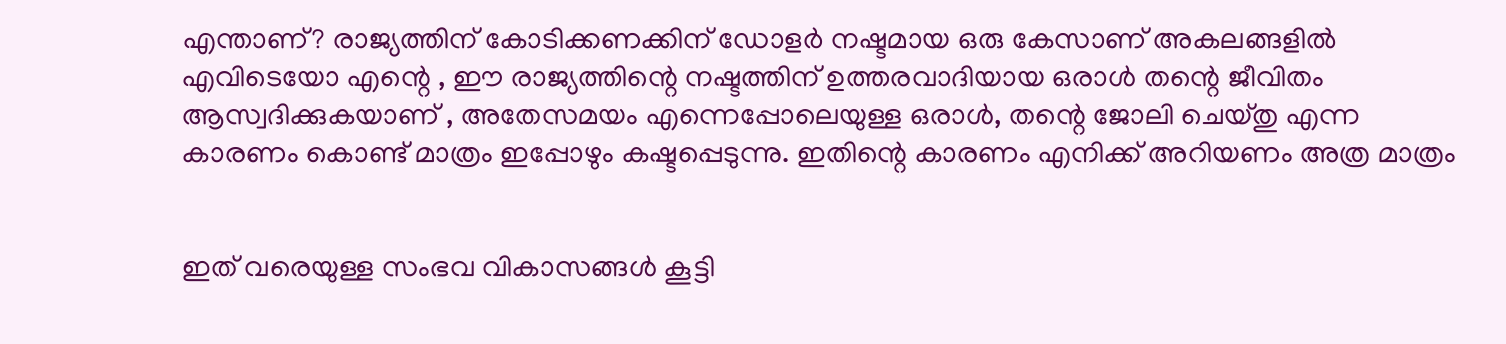എന്താണ്? രാജ്യത്തിന് കോടിക്കണക്കിന് ഡോളര്‍ നഷ്ടമായ ഒരു കേസാണ് അകലങ്ങളില്‍ എവിടെയോ എന്റെ , ഈ രാജ്യത്തിന്റെ നഷ്ടത്തിന് ഉത്തരവാദിയായ ഒരാള്‍ തന്റെ ജീവിതം ആസ്വദിക്കുകയാണ് , അതേസമയം എന്നെപ്പോലെയുള്ള ഒരാള്‍, തന്റെ ജോലി ചെയ്തു എന്ന കാരണം കൊണ്ട് മാത്രം ഇപ്പോഴും കഷ്ടപ്പെടുന്നു. ഇതിന്റെ കാരണം എനിക്ക് അറിയണം അത്ര മാത്രം


ഇത് വരെയുള്ള സംഭവ വികാസങ്ങള്‍ കൂട്ടി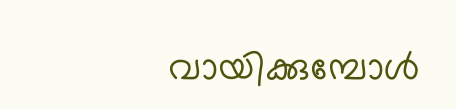വായിക്കുമ്പോള്‍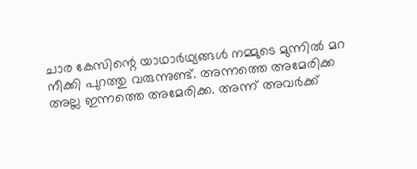ചാര കേസിന്റെ യാഥാര്‍ഥ്യങ്ങള്‍ നമ്മുടെ മുന്നില്‍ മറ നീക്കി പുറത്തു വരുന്നുണ്ട്. അന്നത്തെ അമേരിക്ക അല്ല ഇന്നത്തെ അമേരിക്ക. അന്ന് അവര്‍ക്ക്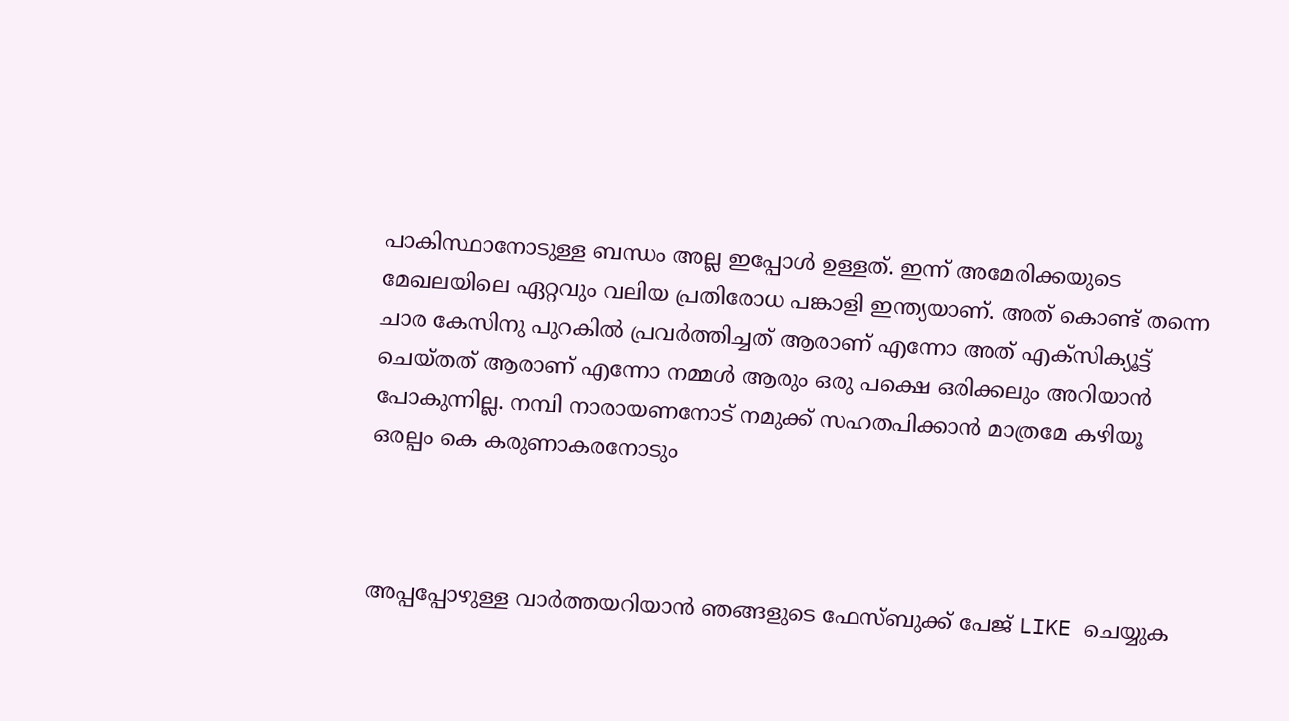പാകിസ്ഥാനോടുള്ള ബന്ധം അല്ല ഇപ്പോള്‍ ഉള്ളത്. ഇന്ന് അമേരിക്കയുടെ മേഖലയിലെ ഏറ്റവും വലിയ പ്രതിരോധ പങ്കാളി ഇന്ത്യയാണ്. അത് കൊണ്ട് തന്നെ ചാര കേസിനു പുറകില്‍ പ്രവര്‍ത്തിച്ചത് ആരാണ് എന്നോ അത് എക്‌സിക്യൂട്ട് ചെയ്തത് ആരാണ് എന്നോ നമ്മള്‍ ആരും ഒരു പക്ഷെ ഒരിക്കലും അറിയാന്‍ പോകുന്നില്ല. നമ്പി നാരായണനോട് നമുക്ക് സഹതപിക്കാന്‍ മാത്രമേ കഴിയൂ ഒരല്പം കെ കരുണാകരനോടും



അപ്പപ്പോഴുള്ള വാര്‍ത്തയറിയാന്‍ ഞങ്ങളുടെ ഫേസ്‌ബുക്ക്‌ പേജ് LIKE ചെയ്യുക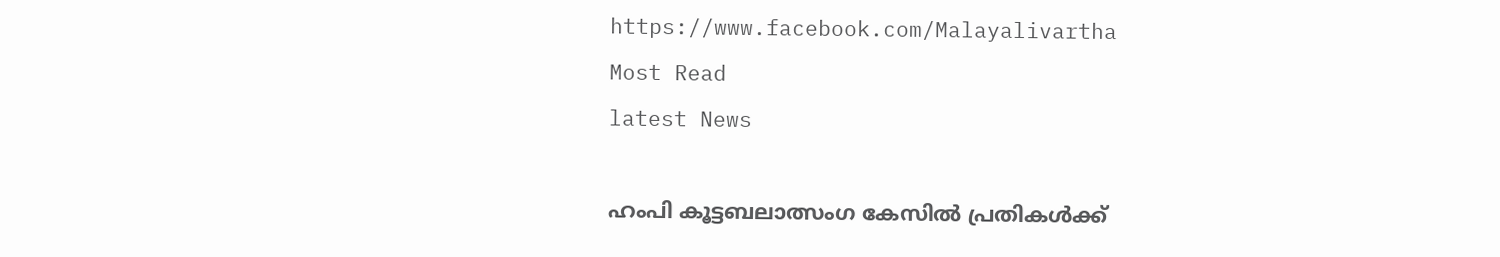https://www.facebook.com/Malayalivartha
Most Read
latest News

ഹംപി കൂട്ടബലാത്സംഗ കേസില്‍ പ്രതികള്‍ക്ക്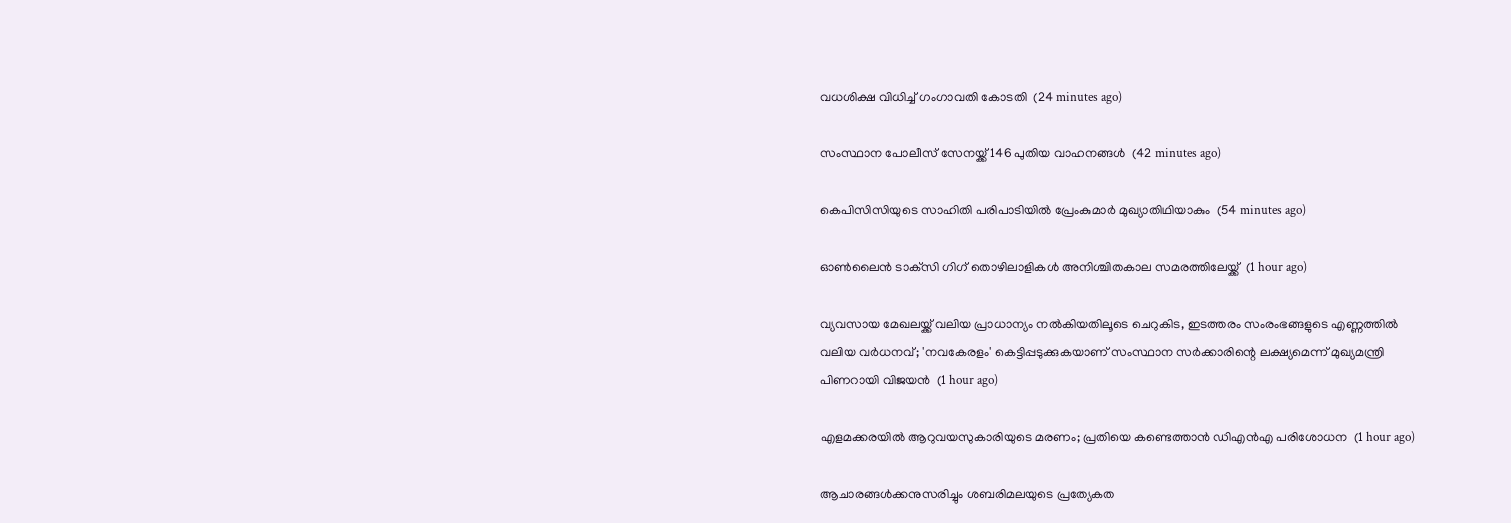വധശിക്ഷ വിധിച്ച് ഗംഗാവതി കോടതി  (24 minutes ago)

സംസ്ഥാന പോലീസ് സേനയ്ക്ക് 146 പുതിയ വാഹനങ്ങള്‍  (42 minutes ago)

കെപിസിസിയുടെ സാഹിതി പരിപാടിയില്‍ പ്രേംകുമാര്‍ മുഖ്യാതിഥിയാകും  (54 minutes ago)

ഓണ്‍ലൈന്‍ ടാക്‌സി ഗിഗ് തൊഴിലാളികള്‍ അനിശ്ചിതകാല സമരത്തിലേയ്ക്ക്  (1 hour ago)

വ്യവസായ മേഖലയ്ക്ക് വലിയ പ്രാധാന്യം നൽകിയതിലൂടെ ചെറുകിട, ഇടത്തരം സംരംഭങ്ങളുടെ എണ്ണത്തിൽ വലിയ വർധനവ്; 'നവകേരളം' കെട്ടിപ്പടുക്കുകയാണ് സംസ്ഥാന സർക്കാരിന്റെ ലക്ഷ്യമെന്ന് മുഖ്യമന്ത്രി പിണറായി വിജയൻ  (1 hour ago)

എളമക്കരയില്‍ ആറുവയസുകാരിയുടെ മരണം; പ്രതിയെ കണ്ടെത്താന്‍ ഡിഎന്‍എ പരിശോധന  (1 hour ago)

ആചാരങ്ങള്‍ക്കനുസരിച്ചും ശബരിമലയുടെ പ്രത്യേകത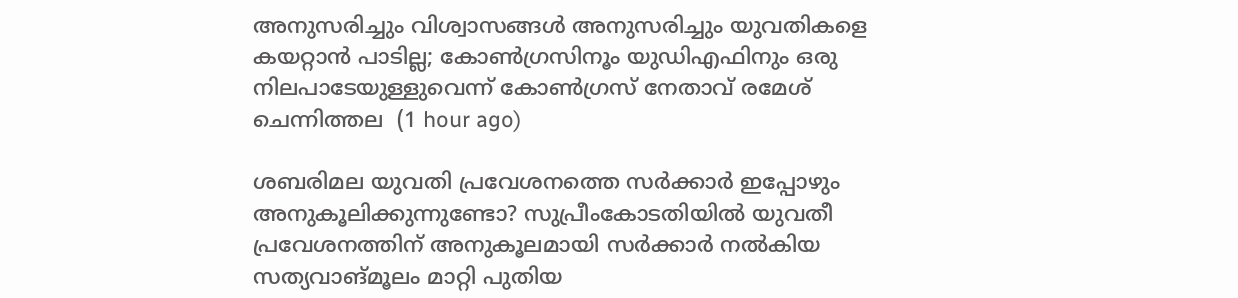അനുസരിച്ചും വിശ്വാസങ്ങള്‍ അനുസരിച്ചും യുവതികളെ കയറ്റാന്‍ പാടില്ല; കോണ്‍ഗ്രസിനൂം യുഡിഎഫിനും ഒരു നിലപാടേയുള്ളുവെന്ന് കോൺഗ്രസ് നേതാവ് രമേശ് ചെന്നിത്തല  (1 hour ago)

ശബരിമല യുവതി പ്രവേശനത്തെ സർക്കാർ ഇപ്പോഴും അനുകൂലിക്കുന്നുണ്ടോ? സുപ്രീംകോടതിയിൽ യുവതീ പ്രവേശനത്തിന് അനുകൂലമായി സർക്കാർ നൽകിയ സത്യവാങ്മൂലം മാറ്റി പുതിയ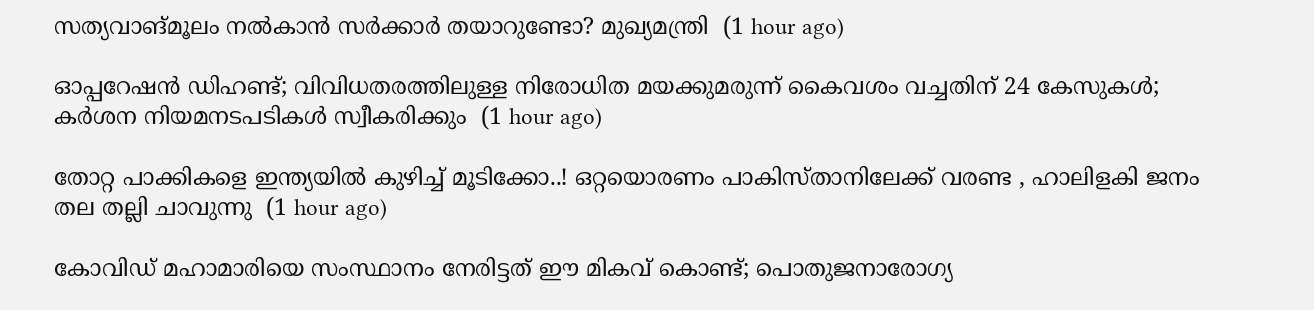സത്യവാങ്മൂലം നൽകാൻ സർക്കാർ തയാറുണ്ടോ? മുഖ്യമന്ത്രി  (1 hour ago)

ഓപ്പറേഷന്‍ ഡിഹണ്ട്; വിവിധതരത്തിലുള്ള നിരോധിത മയക്കുമരുന്ന് കൈവശം വച്ചതിന് 24 കേസുകള്‍; കര്‍ശന നിയമനടപടികള്‍ സ്വീകരിക്കും  (1 hour ago)

തോറ്റ പാക്കികളെ ഇന്ത്യയിൽ കുഴിച്ച് മൂടിക്കോ..! ഒറ്റയൊരണം പാകിസ്താനിലേക്ക് വരണ്ട , ഹാലിളകി ജനം തല തല്ലി ചാവുന്നു  (1 hour ago)

കോവിഡ് മഹാമാരിയെ സംസ്ഥാനം നേരിട്ടത് ഈ മികവ് കൊണ്ട്; പൊതുജനാരോഗ്യ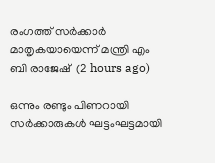രംഗത്ത് സർക്കാർ മാതൃകയായെന്ന് മന്ത്രി എം ബി രാജേഷ്  (2 hours ago)

ഒന്നും രണ്ടും പിണറായി സര്‍ക്കാരുകള്‍ ഘട്ടംഘട്ടമായി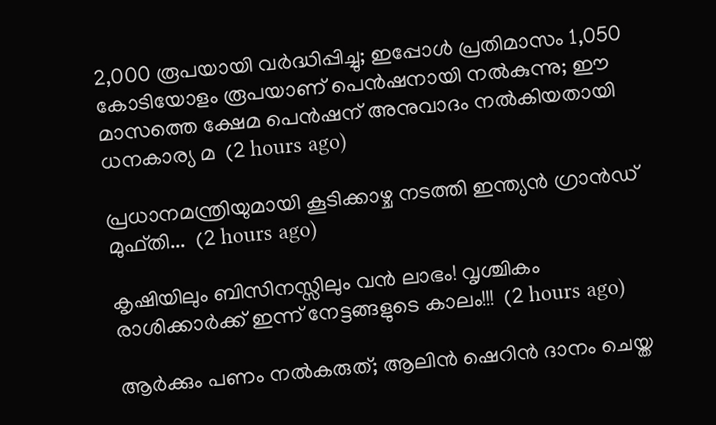2,000 രൂപയായി വര്‍ദ്ധിപ്പിച്ചു; ഇപ്പോള്‍ പ്രതിമാസം 1,050 കോടിയോളം രൂപയാണ് പെന്‍ഷനായി നല്‍കുന്നു; ഈ മാസത്തെ ക്ഷേമ പെന്‍ഷന് അനുവാദം നൽകിയതായി ധനകാര്യ മ  (2 hours ago)

പ്രധാനമന്ത്രിയുമായി കൂടിക്കാഴ്ച നടത്തി ഇന്ത്യൻ ഗ്രാൻഡ് മുഫ്തി...  (2 hours ago)

കൃഷിയിലും ബിസിനസ്സിലും വൻ ലാഭം! വൃശ്ചികം രാശിക്കാർക്ക് ഇന്ന് നേട്ടങ്ങളുടെ കാലം!!!  (2 hours ago)

ആർക്കും പണം നൽകരുത്; ആലിൻ ഷെറിൻ ദാനം ചെയ്ത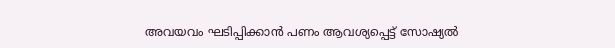അവയവം ഘടിപ്പിക്കാന്‍ പണം ആവശ്യപ്പെട്ട് സോഷ്യൽ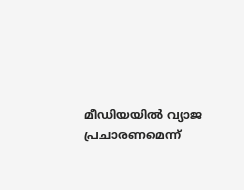മീഡിയയിൽ വ്യാജ പ്രചാരണമെന്ന്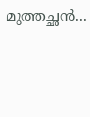മുത്തച്ഛൻ...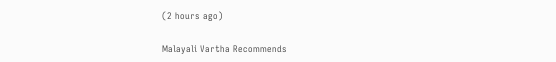(2 hours ago)

Malayali Vartha Recommends